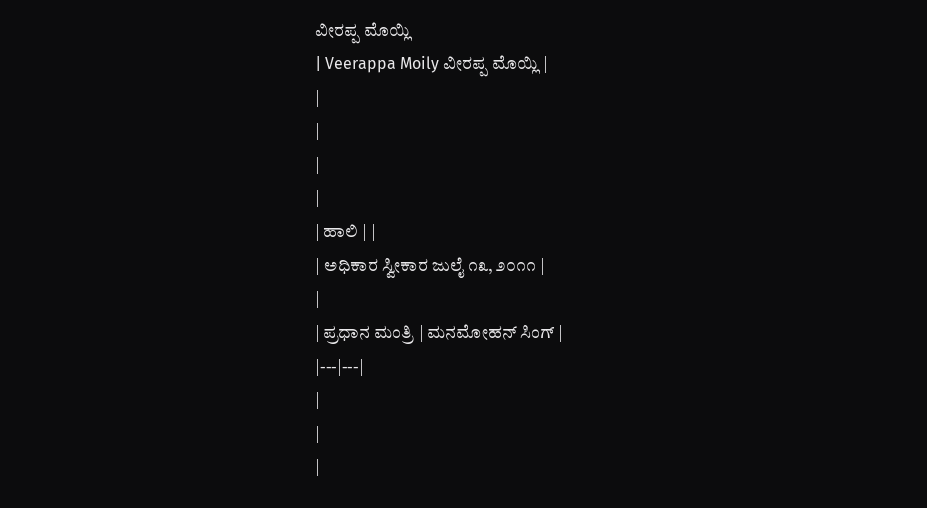ವೀರಪ್ಪ ಮೊಯ್ಲಿ
| Veerappa Moily ವೀರಪ್ಪ ಮೊಯ್ಲಿ |
|
|
|
|
| ಹಾಲಿ | |
| ಅಧಿಕಾರ ಸ್ವೀಕಾರ ಜುಲೈ ೧೩, ೨೦೧೧ |
|
| ಪ್ರಧಾನ ಮಂತ್ರಿ | ಮನಮೋಹನ್ ಸಿಂಗ್ |
|---|---|
|
|
|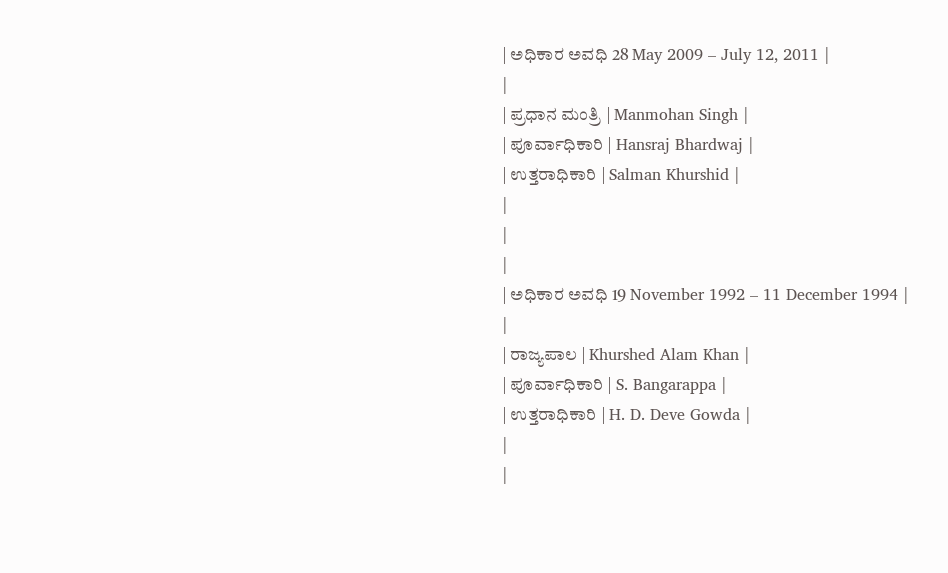| ಅಧಿಕಾರ ಅವಧಿ 28 May 2009 – July 12, 2011 |
|
| ಪ್ರಧಾನ ಮಂತ್ರಿ | Manmohan Singh |
| ಪೂರ್ವಾಧಿಕಾರಿ | Hansraj Bhardwaj |
| ಉತ್ತರಾಧಿಕಾರಿ | Salman Khurshid |
|
|
|
| ಅಧಿಕಾರ ಅವಧಿ 19 November 1992 – 11 December 1994 |
|
| ರಾಜ್ಯಪಾಲ | Khurshed Alam Khan |
| ಪೂರ್ವಾಧಿಕಾರಿ | S. Bangarappa |
| ಉತ್ತರಾಧಿಕಾರಿ | H. D. Deve Gowda |
|
|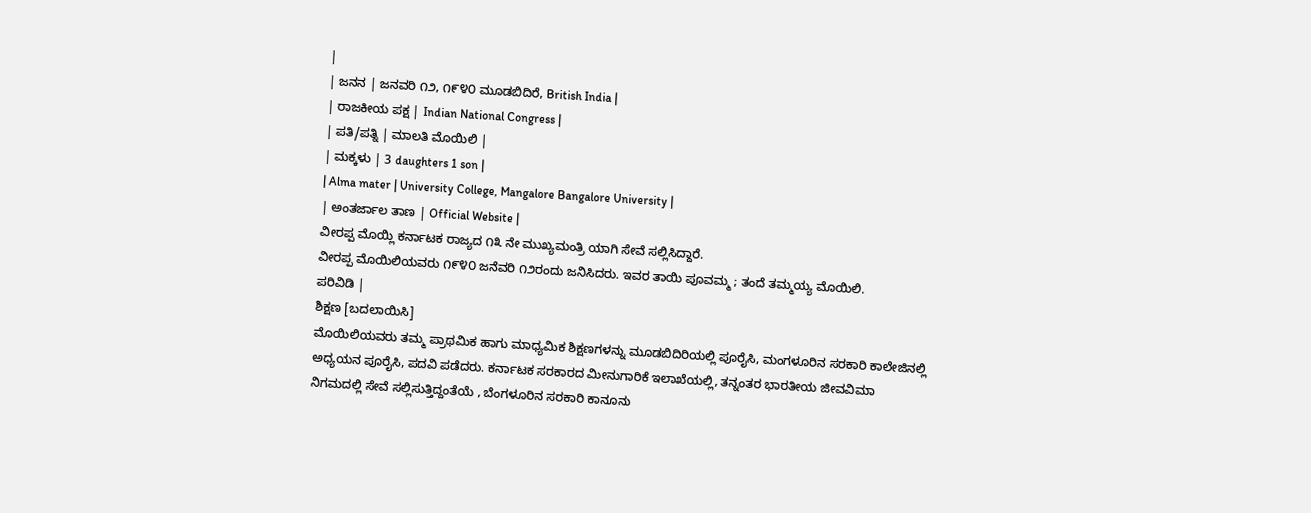|
| ಜನನ | ಜನವರಿ ೧೨, ೧೯೪೦ ಮೂಡಬಿದಿರೆ, British India |
| ರಾಜಕೀಯ ಪಕ್ಷ | Indian National Congress |
| ಪತಿ/ಪತ್ನಿ | ಮಾಲತಿ ಮೊಯಿಲಿ |
| ಮಕ್ಕಳು | 3 daughters 1 son |
| Alma mater | University College, Mangalore Bangalore University |
| ಅಂತರ್ಜಾಲ ತಾಣ | Official Website |
ವೀರಪ್ಪ ಮೊಯ್ಲಿ ಕರ್ನಾಟಕ ರಾಜ್ಯದ ೧೩ ನೇ ಮುಖ್ಯಮಂತ್ರಿ ಯಾಗಿ ಸೇವೆ ಸಲ್ಲಿಸಿದ್ದಾರೆ.
ವೀರಪ್ಪ ಮೊಯಿಲಿಯವರು ೧೯೪೦ ಜನೆವರಿ ೧೨ರಂದು ಜನಿಸಿದರು. ಇವರ ತಾಯಿ ಪೂವಮ್ಮ ; ತಂದೆ ತಮ್ಮಯ್ಯ ಮೊಯಿಲಿ.
ಪರಿವಿಡಿ |
ಶಿಕ್ಷಣ [ಬದಲಾಯಿಸಿ]
ಮೊಯಿಲಿಯವರು ತಮ್ಮ ಪ್ರಾಥಮಿಕ ಹಾಗು ಮಾಧ್ಯಮಿಕ ಶಿಕ್ಷಣಗಳನ್ನು ಮೂಡಬಿದಿರಿಯಲ್ಲಿ ಪೂರೈಸಿ, ಮಂಗಳೂರಿನ ಸರಕಾರಿ ಕಾಲೇಜಿನಲ್ಲಿ ಅಧ್ಯಯನ ಪೂರೈಸಿ, ಪದವಿ ಪಡೆದರು. ಕರ್ನಾಟಕ ಸರಕಾರದ ಮೀನುಗಾರಿಕೆ ಇಲಾಖೆಯಲ್ಲಿ, ತನ್ನಂತರ ಭಾರತೀಯ ಜೀವವಿಮಾ ನಿಗಮದಲ್ಲಿ ಸೇವೆ ಸಲ್ಲಿಸುತ್ತಿದ್ದಂತೆಯೆ , ಬೆಂಗಳೂರಿನ ಸರಕಾರಿ ಕಾನೂನು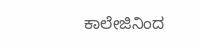ಕಾಲೇಜಿನಿಂದ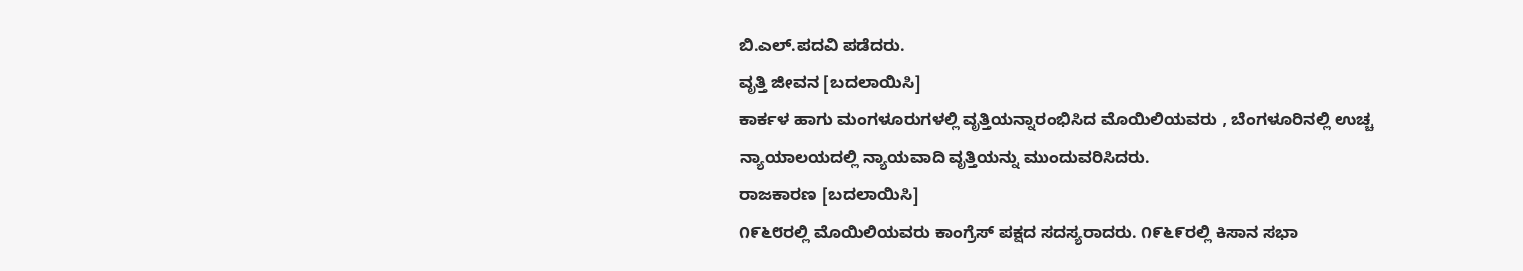ಬಿ.ಎಲ್.ಪದವಿ ಪಡೆದರು.
ವೃತ್ತಿ ಜೀವನ [ಬದಲಾಯಿಸಿ]
ಕಾರ್ಕಳ ಹಾಗು ಮಂಗಳೂರುಗಳಲ್ಲಿ ವೃತ್ತಿಯನ್ನಾರಂಭಿಸಿದ ಮೊಯಿಲಿಯವರು , ಬೆಂಗಳೂರಿನಲ್ಲಿ ಉಚ್ಚ ನ್ಯಾಯಾಲಯದಲ್ಲಿ ನ್ಯಾಯವಾದಿ ವೃತ್ತಿಯನ್ನು ಮುಂದುವರಿಸಿದರು.
ರಾಜಕಾರಣ [ಬದಲಾಯಿಸಿ]
೧೯೬೮ರಲ್ಲಿ ಮೊಯಿಲಿಯವರು ಕಾಂಗ್ರೆಸ್ ಪಕ್ಷದ ಸದಸ್ಯರಾದರು. ೧೯೬೯ರಲ್ಲಿ ಕಿಸಾನ ಸಭಾ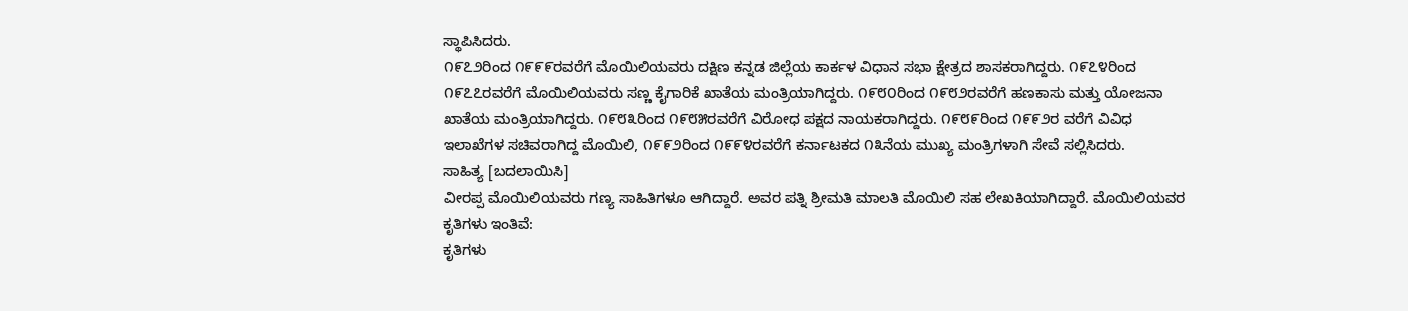ಸ್ಥಾಪಿಸಿದರು.
೧೯೭೨ರಿಂದ ೧೯೯೯ರವರೆಗೆ ಮೊಯಿಲಿಯವರು ದಕ್ಷಿಣ ಕನ್ನಡ ಜಿಲ್ಲೆಯ ಕಾರ್ಕಳ ವಿಧಾನ ಸಭಾ ಕ್ಷೇತ್ರದ ಶಾಸಕರಾಗಿದ್ದರು. ೧೯೭೪ರಿಂದ ೧೯೭೭ರವರೆಗೆ ಮೊಯಿಲಿಯವರು ಸಣ್ಣ ಕೈಗಾರಿಕೆ ಖಾತೆಯ ಮಂತ್ರಿಯಾಗಿದ್ದರು. ೧೯೮೦ರಿಂದ ೧೯೮೨ರವರೆಗೆ ಹಣಕಾಸು ಮತ್ತು ಯೋಜನಾ ಖಾತೆಯ ಮಂತ್ರಿಯಾಗಿದ್ದರು. ೧೯೮೩ರಿಂದ ೧೯೮೫ರವರೆಗೆ ವಿರೋಧ ಪಕ್ಷದ ನಾಯಕರಾಗಿದ್ದರು. ೧೯೮೯ರಿಂದ ೧೯೯೨ರ ವರೆಗೆ ವಿವಿಧ ಇಲಾಖೆಗಳ ಸಚಿವರಾಗಿದ್ದ ಮೊಯಿಲಿ, ೧೯೯೨ರಿಂದ ೧೯೯೪ರವರೆಗೆ ಕರ್ನಾಟಕದ ೧೩ನೆಯ ಮುಖ್ಯ ಮಂತ್ರಿಗಳಾಗಿ ಸೇವೆ ಸಲ್ಲಿಸಿದರು.
ಸಾಹಿತ್ಯ [ಬದಲಾಯಿಸಿ]
ವೀರಪ್ಪ ಮೊಯಿಲಿಯವರು ಗಣ್ಯ ಸಾಹಿತಿಗಳೂ ಆಗಿದ್ದಾರೆ. ಅವರ ಪತ್ನಿ ಶ್ರೀಮತಿ ಮಾಲತಿ ಮೊಯಿಲಿ ಸಹ ಲೇಖಕಿಯಾಗಿದ್ದಾರೆ. ಮೊಯಿಲಿಯವರ ಕೃತಿಗಳು ಇಂತಿವೆ:
ಕೃತಿಗಳು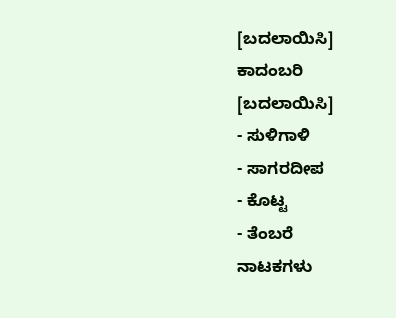[ಬದಲಾಯಿಸಿ]
ಕಾದಂಬರಿ [ಬದಲಾಯಿಸಿ]
- ಸುಳಿಗಾಳಿ
- ಸಾಗರದೀಪ
- ಕೊಟ್ಟ
- ತೆಂಬರೆ
ನಾಟಕಗಳು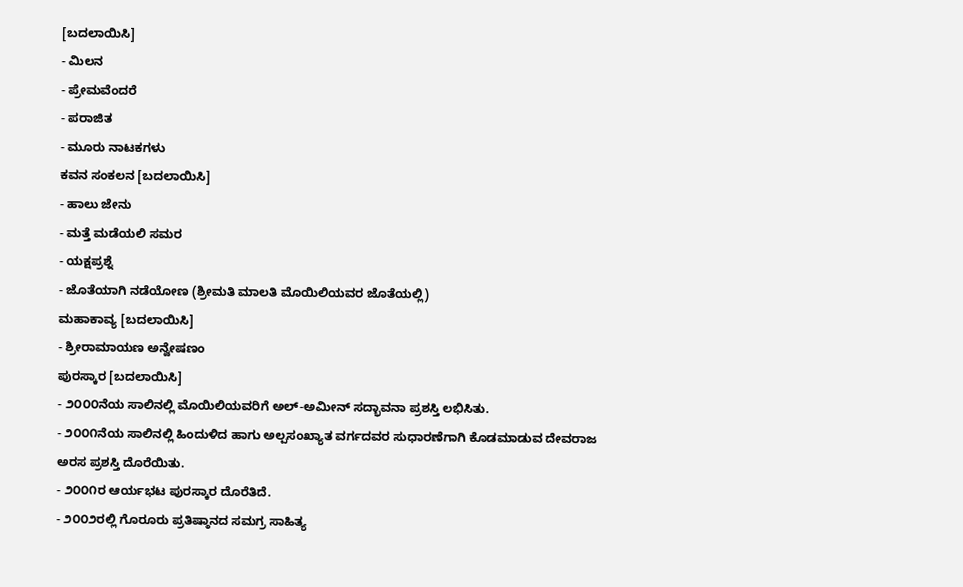[ಬದಲಾಯಿಸಿ]
- ಮಿಲನ
- ಪ್ರೇಮವೆಂದರೆ
- ಪರಾಜಿತ
- ಮೂರು ನಾಟಕಗಳು
ಕವನ ಸಂಕಲನ [ಬದಲಾಯಿಸಿ]
- ಹಾಲು ಜೇನು
- ಮತ್ತೆ ಮಡೆಯಲಿ ಸಮರ
- ಯಕ್ಷಪ್ರಶ್ನೆ
- ಜೊತೆಯಾಗಿ ನಡೆಯೋಣ (ಶ್ರೀಮತಿ ಮಾಲತಿ ಮೊಯಿಲಿಯವರ ಜೊತೆಯಲ್ಲಿ)
ಮಹಾಕಾವ್ಯ [ಬದಲಾಯಿಸಿ]
- ಶ್ರೀರಾಮಾಯಣ ಅನ್ವೇಷಣಂ
ಪುರಸ್ಕಾರ [ಬದಲಾಯಿಸಿ]
- ೨೦೦೦ನೆಯ ಸಾಲಿನಲ್ಲಿ ಮೊಯಿಲಿಯವರಿಗೆ ಅಲ್-ಅಮೀನ್ ಸದ್ಭಾವನಾ ಪ್ರಶಸ್ತಿ ಲಭಿಸಿತು.
- ೨೦೦೧ನೆಯ ಸಾಲಿನಲ್ಲಿ ಹಿಂದುಳಿದ ಹಾಗು ಅಲ್ಪಸಂಖ್ಯಾತ ವರ್ಗದವರ ಸುಧಾರಣೆಗಾಗಿ ಕೊಡಮಾಡುವ ದೇವರಾಜ ಅರಸ ಪ್ರಶಸ್ತಿ ದೊರೆಯಿತು.
- ೨೦೦೧ರ ಆರ್ಯಭಟ ಪುರಸ್ಕಾರ ದೊರೆತಿದೆ.
- ೨೦೦೨ರಲ್ಲಿ ಗೊರೂರು ಪ್ರತಿಷ್ಠಾನದ ಸಮಗ್ರ ಸಾಹಿತ್ಯ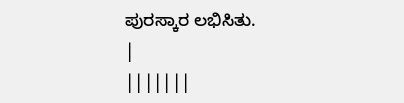ಪುರಸ್ಕಾರ ಲಭಿಸಿತು.
|
|||||||